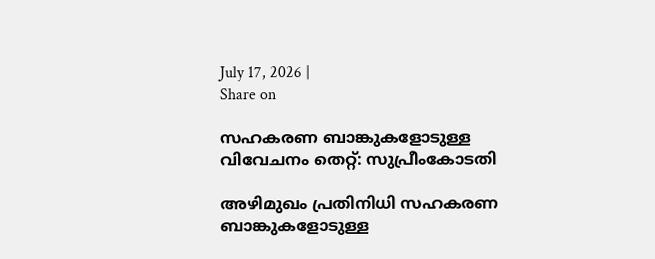July 17, 2026 |
Share on

സഹകരണ ബാങ്കുകളോടുള്ള വിവേചനം തെറ്റ്: സുപ്രീംകോടതി

അഴിമുഖം പ്രതിനിധി സഹകരണ ബാങ്കുകളോടുള്ള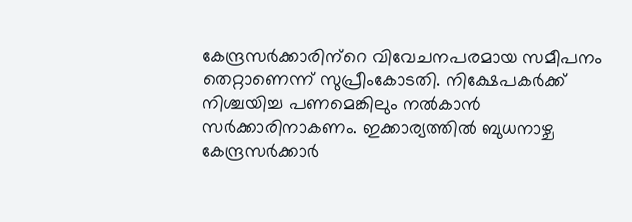കേന്ദ്രസര്‍ക്കാരിന്‌റെ വിവേചനപരമായ സമീപനം തെറ്റാണെന്ന് സുപ്രീംകോടതി. നിക്ഷേപകര്‍ക്ക് നിശ്ചയിച്ച പണമെങ്കിലും നല്‍കാന്‍ സര്‍ക്കാരിനാകണം. ഇക്കാര്യത്തില്‍ ബുധനാഴ്ച കേന്ദ്രസര്‍ക്കാര്‍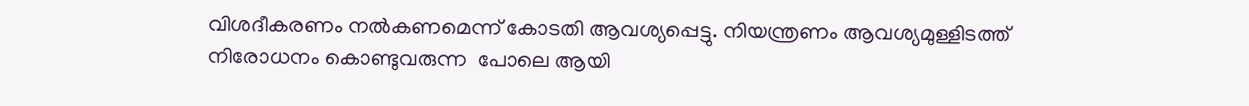വിശദീകരണം നല്‍കണമെന്ന് കോടതി ആവശ്യപ്പെട്ടു. നിയന്ത്രണം ആവശ്യമുള്ളിടത്ത് നിരോധനം കൊണ്ടുവരുന്ന  പോലെ ആയി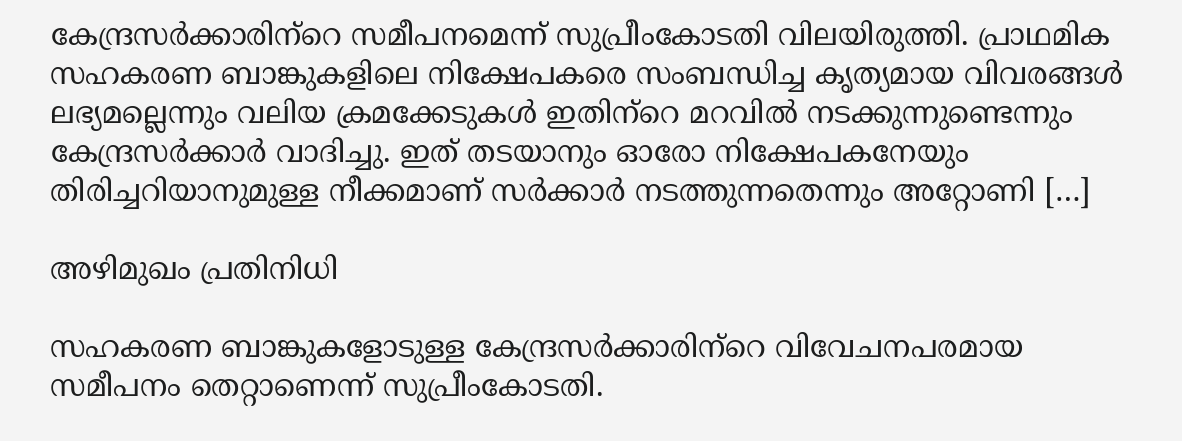കേന്ദ്രസര്‍ക്കാരിന്‌റെ സമീപനമെന്ന് സുപ്രീംകോടതി വിലയിരുത്തി. പ്രാഥമിക സഹകരണ ബാങ്കുകളിലെ നിക്ഷേപകരെ സംബന്ധിച്ച കൃത്യമായ വിവരങ്ങള്‍ ലഭ്യമല്ലെന്നും വലിയ ക്രമക്കേടുകള്‍ ഇതിന്‌റെ മറവില്‍ നടക്കുന്നുണ്ടെന്നും കേന്ദ്രസര്‍ക്കാര്‍ വാദിച്ചു. ഇത് തടയാനും ഓരോ നിക്ഷേപകനേയും തിരിച്ചറിയാനുമുള്ള നീക്കമാണ് സര്‍ക്കാര്‍ നടത്തുന്നതെന്നും അറ്റോണി […]

അഴിമുഖം പ്രതിനിധി

സഹകരണ ബാങ്കുകളോടുള്ള കേന്ദ്രസര്‍ക്കാരിന്‌റെ വിവേചനപരമായ സമീപനം തെറ്റാണെന്ന് സുപ്രീംകോടതി.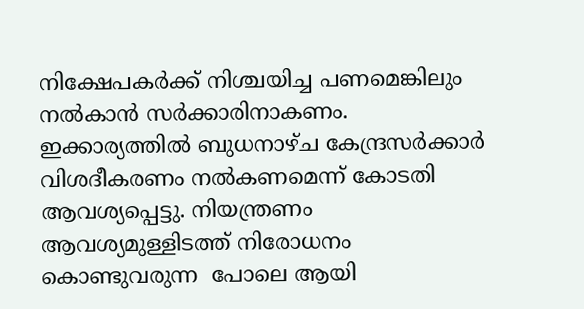നിക്ഷേപകര്‍ക്ക് നിശ്ചയിച്ച പണമെങ്കിലും നല്‍കാന്‍ സര്‍ക്കാരിനാകണം. ഇക്കാര്യത്തില്‍ ബുധനാഴ്ച കേന്ദ്രസര്‍ക്കാര്‍ വിശദീകരണം നല്‍കണമെന്ന് കോടതി ആവശ്യപ്പെട്ടു. നിയന്ത്രണം ആവശ്യമുള്ളിടത്ത് നിരോധനം കൊണ്ടുവരുന്ന  പോലെ ആയി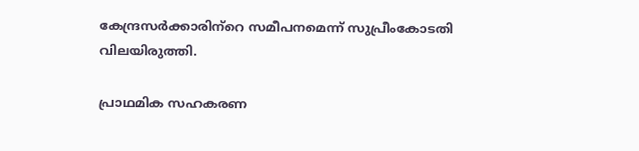കേന്ദ്രസര്‍ക്കാരിന്‌റെ സമീപനമെന്ന് സുപ്രീംകോടതി വിലയിരുത്തി.

പ്രാഥമിക സഹകരണ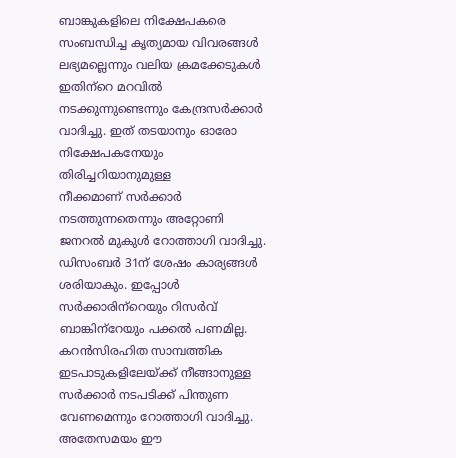ബാങ്കുകളിലെ നിക്ഷേപകരെ സംബന്ധിച്ച കൃത്യമായ വിവരങ്ങള്‍ ലഭ്യമല്ലെന്നും വലിയ ക്രമക്കേടുകള്‍ ഇതിന്‌റെ മറവില്‍ നടക്കുന്നുണ്ടെന്നും കേന്ദ്രസര്‍ക്കാര്‍ വാദിച്ചു. ഇത് തടയാനും ഓരോ നിക്ഷേപകനേയും തിരിച്ചറിയാനുമുള്ള
നീക്കമാണ് സര്‍ക്കാര്‍ നടത്തുന്നതെന്നും അറ്റോണി ജനറല്‍ മുകുള്‍ റോത്താഗി വാദിച്ചു. ഡിസംബര്‍ 31ന് ശേഷം കാര്യങ്ങള്‍ ശരിയാകും. ഇപ്പോള്‍ സര്‍ക്കാരിന്‌റെയും റിസര്‍വ് ബാങ്കിന്‌റേയും പക്കല്‍ പണമില്ല. കറന്‍സിരഹിത സാമ്പത്തിക ഇടപാടുകളിലേയ്ക്ക് നീങ്ങാനുള്ള സര്‍ക്കാര്‍ നടപടിക്ക് പിന്തുണ വേണമെന്നും റോത്താഗി വാദിച്ചു. അതേസമയം ഈ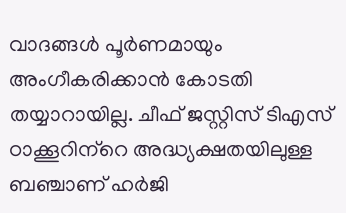വാദങ്ങള്‍ പൂര്‍ണമായും അംഗീകരിക്കാന്‍ കോടതി തയ്യാറായില്ല. ചീഫ് ജസ്റ്റിസ് ടിഎസ് ഠാക്കൂറിന്‌റെ അദ്ധ്യക്ഷതയിലുള്ള ബഞ്ചാണ് ഹര്‍ജി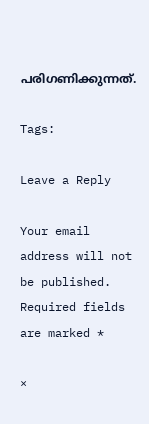പരിഗണിക്കുന്നത്.

Tags:

Leave a Reply

Your email address will not be published. Required fields are marked *

×